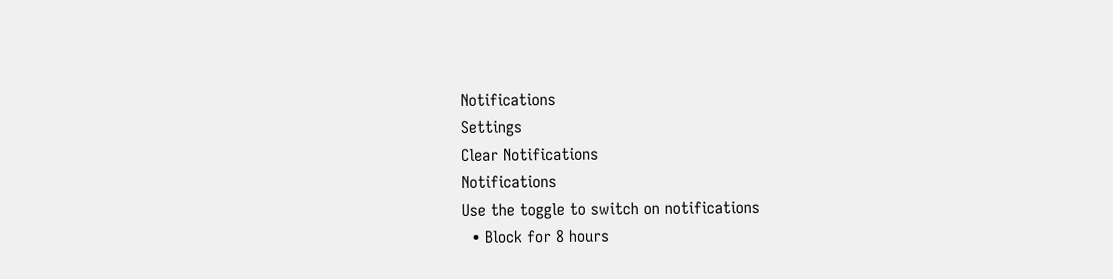Notifications
Settings
Clear Notifications
Notifications
Use the toggle to switch on notifications
  • Block for 8 hours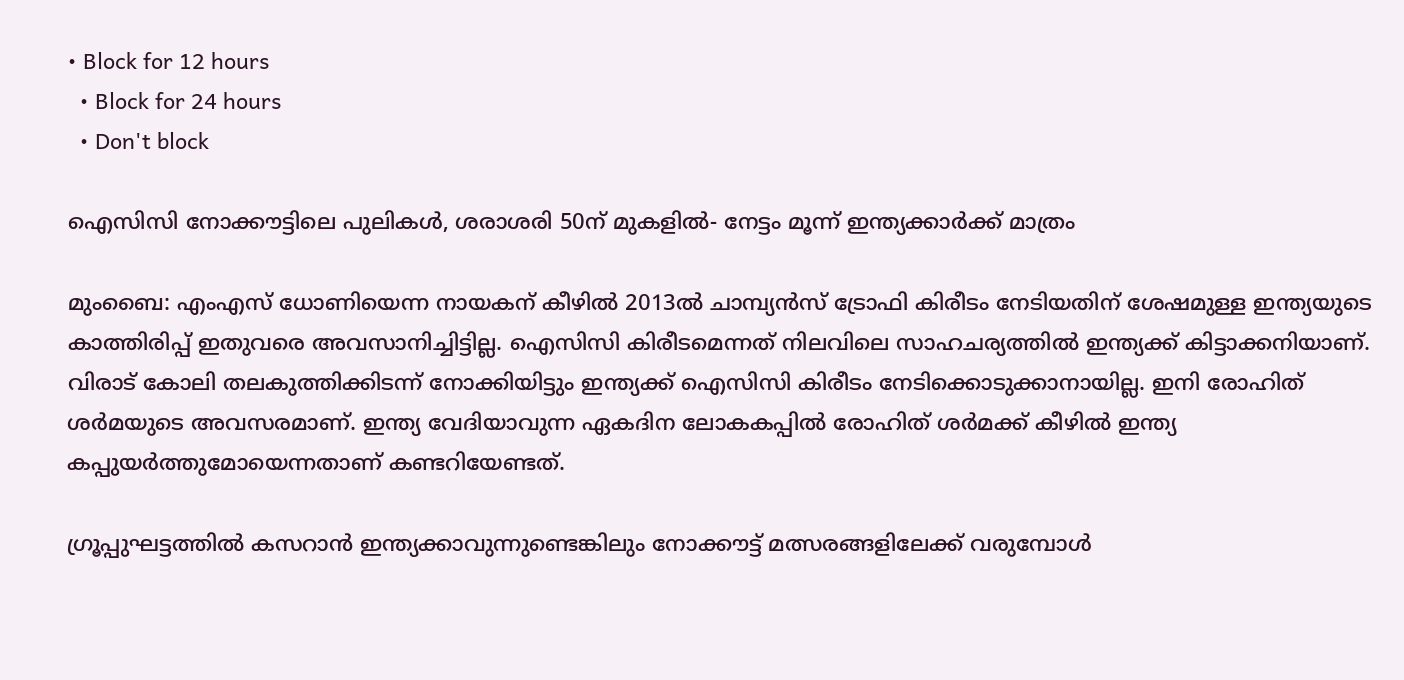• Block for 12 hours
  • Block for 24 hours
  • Don't block

ഐസിസി നോക്കൗട്ടിലെ പുലികള്‍, ശരാശരി 50ന് മുകളില്‍- നേട്ടം മൂന്ന് ഇന്ത്യക്കാര്‍ക്ക് മാത്രം

മുംബൈ: എംഎസ് ധോണിയെന്ന നായകന് കീഴില്‍ 2013ല്‍ ചാമ്പ്യന്‍സ് ട്രോഫി കിരീടം നേടിയതിന് ശേഷമുള്ള ഇന്ത്യയുടെ കാത്തിരിപ്പ് ഇതുവരെ അവസാനിച്ചിട്ടില്ല. ഐസിസി കിരീടമെന്നത് നിലവിലെ സാഹചര്യത്തില്‍ ഇന്ത്യക്ക് കിട്ടാക്കനിയാണ്. വിരാട് കോലി തലകുത്തിക്കിടന്ന് നോക്കിയിട്ടും ഇന്ത്യക്ക് ഐസിസി കിരീടം നേടിക്കൊടുക്കാനായില്ല. ഇനി രോഹിത് ശര്‍മയുടെ അവസരമാണ്. ഇന്ത്യ വേദിയാവുന്ന ഏകദിന ലോകകപ്പില്‍ രോഹിത് ശര്‍മക്ക് കീഴില്‍ ഇന്ത്യ കപ്പുയര്‍ത്തുമോയെന്നതാണ് കണ്ടറിയേണ്ടത്.

ഗ്രൂപ്പുഘട്ടത്തില്‍ കസറാന്‍ ഇന്ത്യക്കാവുന്നുണ്ടെങ്കിലും നോക്കൗട്ട് മത്സരങ്ങളിലേക്ക് വരുമ്പോള്‍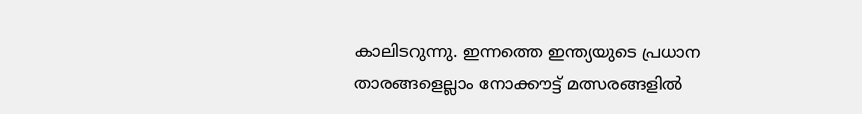കാലിടറുന്നു. ഇന്നത്തെ ഇന്ത്യയുടെ പ്രധാന താരങ്ങളെല്ലാം നോക്കൗട്ട് മത്സരങ്ങളില്‍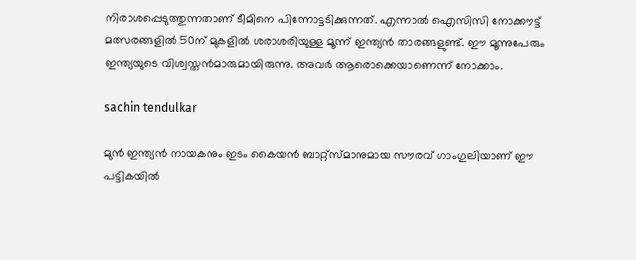നിരാശപ്പെടുത്തുന്നതാണ് ടീമിനെ പിന്നോട്ടടിക്കുന്നത്. എന്നാല്‍ ഐസിസി നോക്കൗട്ട് മത്സരങ്ങളില്‍ 50ന് മുകളില്‍ ശരാശരിയുള്ള മൂന്ന് ഇന്ത്യന്‍ താരങ്ങളുണ്ട്. ഈ മൂന്നുപേരും ഇന്ത്യയുടെ വിശ്വസ്തന്‍മാരുമായിരുന്നു. അവര്‍ ആരൊക്കെയാണെന്ന് നോക്കാം.

sachin tendulkar

മുന്‍ ഇന്ത്യന്‍ നായകനും ഇടം കൈയന്‍ ബാറ്റ്‌സ്മാനുമായ സൗരവ് ഗാംഗുലിയാണ് ഈ പട്ടികയില്‍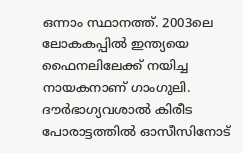ഒന്നാം സ്ഥാനത്ത്. 2003ലെ ലോകകപ്പില്‍ ഇന്ത്യയെ ഫൈനലിലേക്ക് നയിച്ച നായകനാണ് ഗാംഗുലി. ദൗര്‍ഭാഗ്യവശാല്‍ കിരീട പോരാട്ടത്തില്‍ ഓസീസിനോട്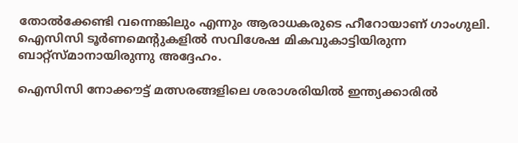തോല്‍ക്കേണ്ടി വന്നെങ്കിലും എന്നും ആരാധകരുടെ ഹീറോയാണ് ഗാംഗുലി. ഐസിസി ടൂര്‍ണമെന്റുകളില്‍ സവിശേഷ മികവുകാട്ടിയിരുന്ന ബാറ്റ്‌സ്മാനായിരുന്നു അദ്ദേഹം.

ഐസിസി നോക്കൗട്ട് മത്സരങ്ങളിലെ ശരാശരിയില്‍ ഇന്ത്യക്കാരില്‍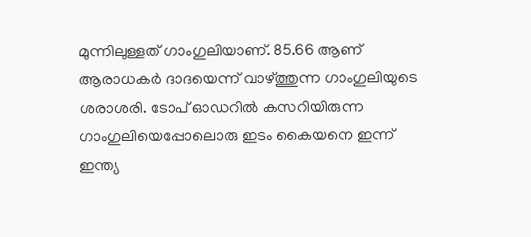മുന്നിലുള്ളത് ഗാംഗുലിയാണ്. 85.66 ആണ് ആരാധകര്‍ ദാദയെന്ന് വാഴ്ത്തുന്ന ഗാംഗുലിയുടെ ശരാശരി. ടോപ് ഓഡറില്‍ കസറിയിരുന്ന ഗാംഗുലിയെപ്പോലൊരു ഇടം കൈയനെ ഇന്ന് ഇന്ത്യ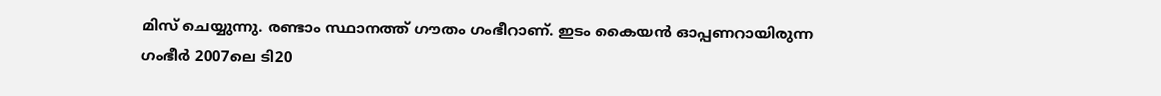മിസ് ചെയ്യുന്നു. രണ്ടാം സ്ഥാനത്ത് ഗൗതം ഗംഭീറാണ്. ഇടം കൈയന്‍ ഓപ്പണറായിരുന്ന ഗംഭീര്‍ 2007ലെ ടി20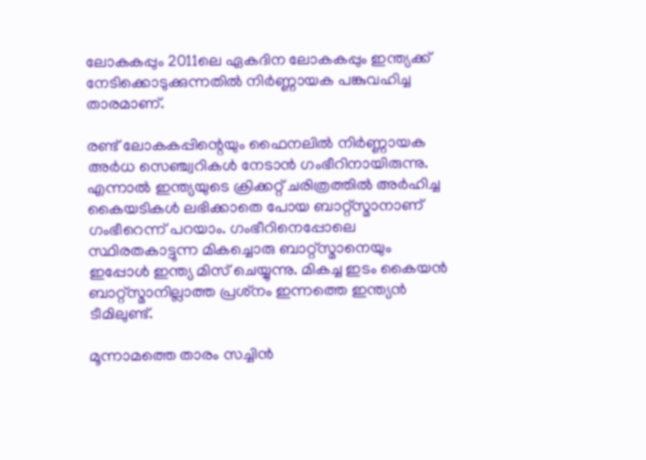ലോകകപ്പും 2011ലെ ഏകദിന ലോകകപ്പും ഇന്ത്യക്ക് നേടിക്കൊടുക്കുന്നതില്‍ നിര്‍ണ്ണായക പങ്കുവഹിച്ച താരമാണ്.

രണ്ട് ലോകകപ്പിന്റെയും ഫൈനലില്‍ നിര്‍ണ്ണായക അര്‍ധ സെഞ്ച്വറികള്‍ നേടാന്‍ ഗംഭീറിനായിരുന്നു. എന്നാല്‍ ഇന്ത്യയുടെ ക്രിക്കറ്റ് ചരിത്രത്തില്‍ അര്‍ഹിച്ച കൈയടികള്‍ ലഭിക്കാതെ പോയ ബാറ്റ്‌സ്മാനാണ് ഗംഭീറെന്ന് പറയാം. ഗംഭീറിനെപ്പോലെ സ്ഥിരതകാട്ടുന്ന മികച്ചൊരു ബാറ്റ്‌സ്മാനെയും ഇപ്പോള്‍ ഇന്ത്യ മിസ് ചെയ്യുന്നു. മികച്ച ഇടം കൈയന്‍ ബാറ്റ്‌സ്മാനില്ലാത്ത പ്രശ്‌നം ഇന്നത്തെ ഇന്ത്യന്‍ ടീമിലുണ്ട്.

മൂന്നാമത്തെ താരം സച്ചിന്‍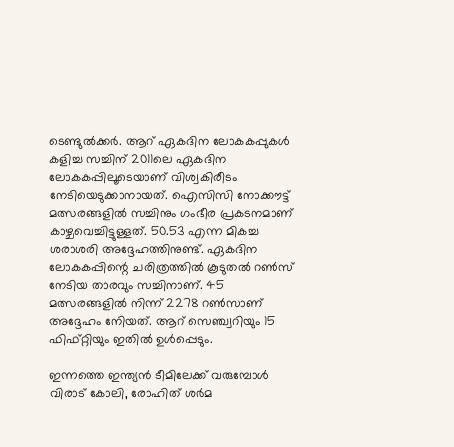ടെണ്ടുല്‍ക്കര്‍. ആറ് ഏകദിന ലോകകപ്പുകള്‍ കളിച്ച സച്ചിന് 2011ലെ ഏകദിന ലോകകപ്പിലൂടെയാണ് വിശ്വകിരീടം നേടിയെടുക്കാനായത്. ഐസിസി നോക്കൗട്ട് മത്സരങ്ങളില്‍ സച്ചിനും ഗംഭീര പ്രകടനമാണ് കാഴ്ചവെച്ചിട്ടുള്ളത്. 50.53 എന്ന മികച്ച ശരാശരി അദ്ദേഹത്തിനുണ്ട്. ഏകദിന ലോകകപ്പിന്റെ ചരിത്രത്തില്‍ കൂടുതല്‍ റണ്‍സ് നേടിയ താരവും സച്ചിനാണ്. 45 മത്സരങ്ങളില്‍ നിന്ന് 2278 റണ്‍സാണ് അദ്ദേഹം നേിയത്. ആറ് സെഞ്ച്വറിയും 15 ഫിഫ്റ്റിയും ഇതില്‍ ഉള്‍പ്പെടും.

ഇന്നത്തെ ഇന്ത്യന്‍ ടീമിലേക്ക് വരുമ്പോള്‍ വിരാട് കോലി, രോഹിത് ശര്‍മ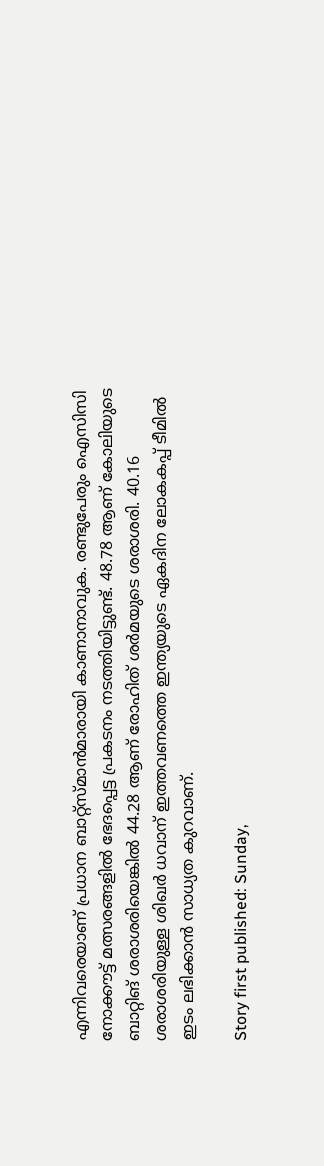എന്നിവരെയാണ് പ്രധാന ബാറ്റ്‌സ്മാന്‍മാരായി കാണാനാവുക. രണ്ടുപേരും ഐസിസി നോക്കൗട്ട് മത്സരങ്ങളില്‍ ഭേദപ്പെട്ട പ്രകടനം നടത്തിയിട്ടുണ്ട്. 48.78 ആണ് കോലിയുടെ ബാറ്റിങ് ശരാശരിയെങ്കില്‍ 44.28 ആണ് രോഹിത് ശര്‍മയുടെ ശരാശരി. 40.16 ശരാശരിയുള്ള ശിഖര്‍ ധവാന് ഇത്തവണത്തെ ഇന്ത്യയുടെ ഏകദിന ലോകകപ്പ് ടീമില്‍ ഇടം ലഭിക്കാന്‍ സാധ്യത കുറവാണ്.

Story first published: Sunday,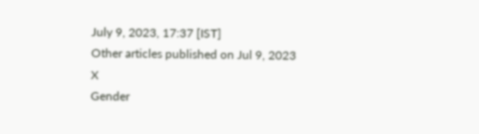July 9, 2023, 17:37 [IST]
Other articles published on Jul 9, 2023
X
Gender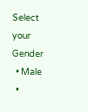Select your Gender
  • Male
  •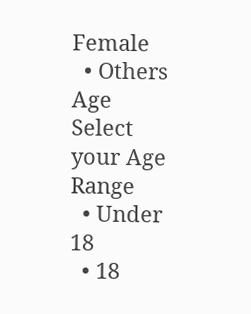Female
  • Others
Age
Select your Age Range
  • Under 18
  • 18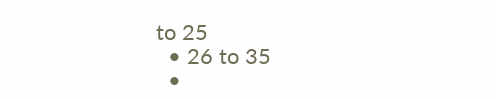to 25
  • 26 to 35
  •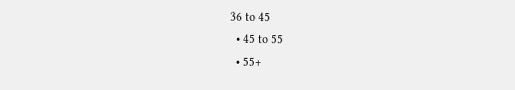36 to 45
  • 45 to 55
  • 55+